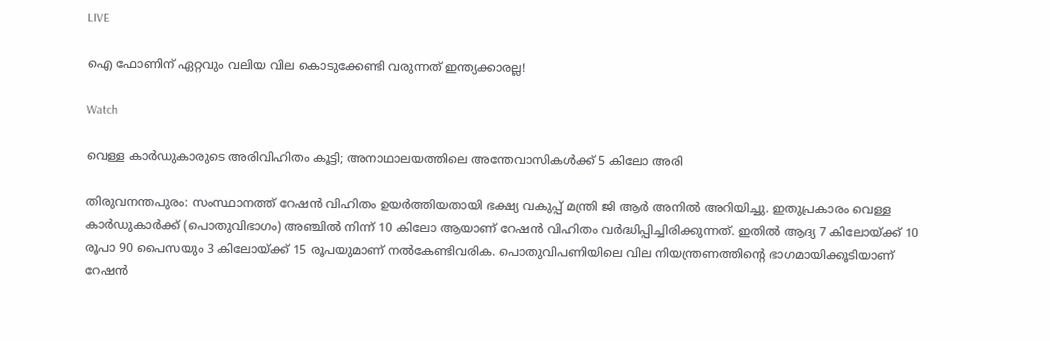LIVE

ഐ ഫോണിന് ഏറ്റവും വലിയ വില കൊടുക്കേണ്ടി വരുന്നത് ഇന്ത്യക്കാരല്ല!

Watch

വെള്ള കാര്‍ഡുകാരുടെ അരിവിഹിതം കൂട്ടി; അനാഥാലയത്തിലെ അന്തേവാസികള്‍ക്ക്‌ 5 കിലോ അരി

തിരുവനന്തപുരം: സംസ്ഥാനത്ത് റേഷന്‍ വിഹിതം ഉയര്‍ത്തിയതായി ഭക്ഷ്യ വകുപ്പ് മന്ത്രി ജി ആര്‍ അനില്‍ അറിയിച്ചു. ഇതുപ്രകാരം വെള്ള കാര്‍ഡുകാര്‍ക്ക് (പൊതുവിഭാഗം) അഞ്ചില്‍ നിന്ന് 10 കിലോ ആയാണ് റേഷന്‍ വിഹിതം വര്‍ദ്ധിപ്പിച്ചിരിക്കുന്നത്. ഇതില്‍ ആദ്യ 7 കിലോയ്ക്ക് 10 രൂപാ 90 പൈസയും 3 കിലോയ്ക്ക് 15 രൂപയുമാണ്‌ നല്‍കേണ്ടിവരിക. പൊതുവിപണിയിലെ വില നിയന്ത്രണത്തിന്റെ ഭാഗമായിക്കൂടിയാണ് റേഷന്‍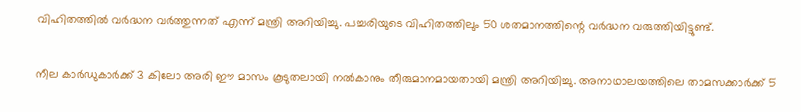വിഹിതത്തില്‍ വര്‍ദ്ധന വര്‍ത്തുന്നത് എന്ന് മന്ത്രി അറിയിച്ചു. പച്ചരിയുടെ വിഹിതത്തിലും 50 ശതമാനത്തിന്റെ വര്‍ദ്ധന വരുത്തിയിട്ടുണ്ട്.

നീല കാര്‍ഡുകാര്‍ക്ക് 3 കിലോ അരി ഈ മാസം കൂടുതലായി നല്‍കാനും തീരുമാനമായതായി മന്ത്രി അറിയിച്ചു. അനാഥാലയത്തിലെ താമസക്കാര്‍ക്ക് 5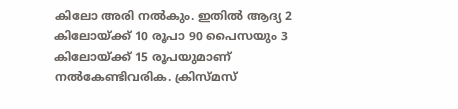കിലോ അരി നല്‍കും. ഇതില്‍ ആദ്യ 2 കിലോയ്ക്ക് 10 രൂപാ 90 പൈസയും 3 കിലോയ്ക്ക് 15 രൂപയുമാണ്‌ നല്‍കേണ്ടിവരിക. ക്രിസ്മസ്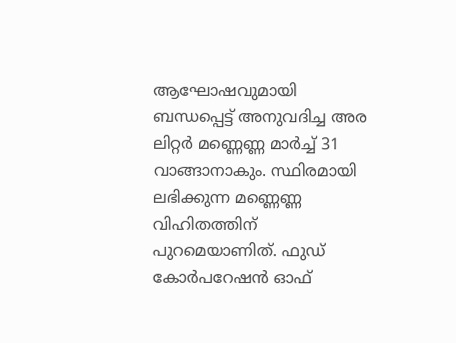ആഘോഷവുമായി ബന്ധപ്പെട്ട് അനുവദിച്ച അര ലിറ്റര്‍ മണ്ണെണ്ണ മാര്‍ച്ച് 31 വാങ്ങാനാകും. സ്ഥിരമായി ലഭിക്കുന്ന മണ്ണെണ്ണ വിഹിതത്തിന് പുറമെയാണിത്. ഫുഡ് കോര്‍പറേഷന്‍ ഓഫ്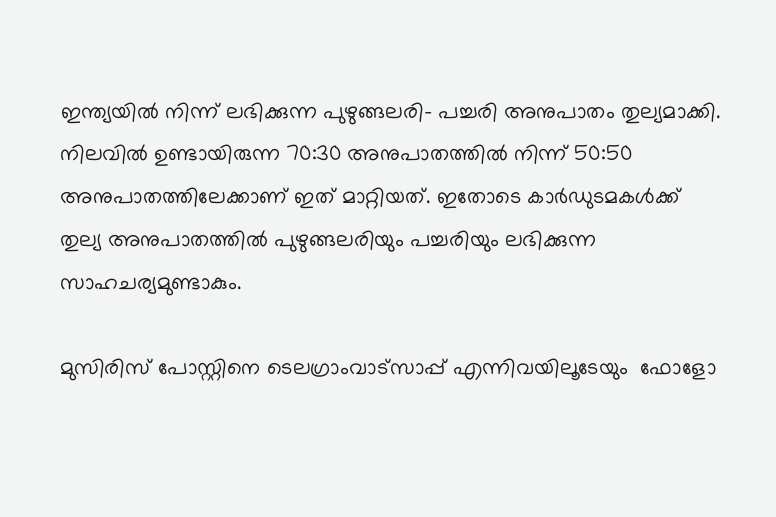ഇന്ത്യയില്‍ നിന്ന് ലഭിക്കുന്ന പുഴുങ്ങലരി- പച്ചരി അനുപാതം തുല്യമാക്കി. നിലവില്‍ ഉണ്ടായിരുന്ന 70:30 അനുപാതത്തില്‍ നിന്ന് 50:50 അനുപാതത്തിലേക്കാണ് ഇത് മാറ്റിയത്. ഇതോടെ കാര്‍ഡുടമകള്‍ക്ക് തുല്യ അനുപാതത്തില്‍ പുഴുങ്ങലരിയും പച്ചരിയും ലഭിക്കുന്ന സാഹചര്യമുണ്ടാകും.

മുസിരിസ് പോസ്റ്റിനെ ടെലഗ്രാംവാട്‌സാപ്പ് എന്നിവയിലൂടേയും  ഫോളോ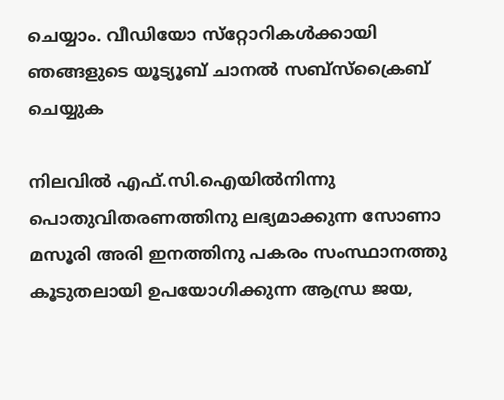ചെയ്യാം. വീഡിയോ സ്‌റ്റോറികള്‍ക്കായി ഞങ്ങളുടെ യൂട്യൂബ് ചാനല്‍ സബ്‌സ്‌ക്രൈബ് ചെയ്യുക

നിലവില്‍ എഫ്.സി.ഐയില്‍നിന്നു പൊതുവിതരണത്തിനു ലഭ്യമാക്കുന്ന സോണാ മസൂരി അരി ഇനത്തിനു പകരം സംസ്ഥാനത്തു കൂടുതലായി ഉപയോഗിക്കുന്ന ആന്ധ്ര ജയ,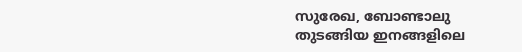സുരേഖ, ബോണ്ടാലു തുടങ്ങിയ ഇനങ്ങളിലെ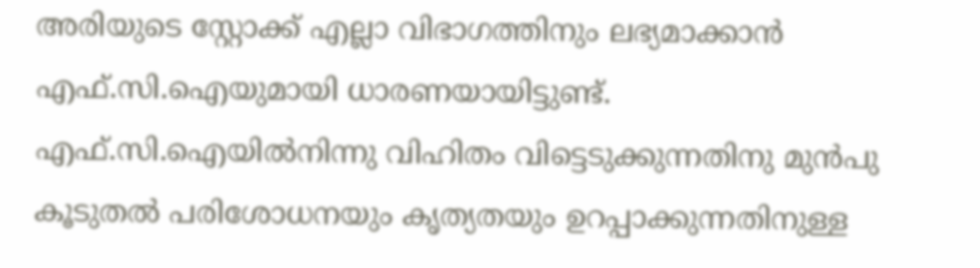അരിയുടെ സ്റ്റോക്ക് എല്ലാ വിഭാഗത്തിനും ലഭ്യമാക്കാന്‍ എഫ്.സി.ഐയുമായി ധാരണയായിട്ടുണ്ട്. എഫ്.സി.ഐയില്‍നിന്നു വിഹിതം വിട്ടെടുക്കുന്നതിനു മുന്‍പു കൂടുതല്‍ പരിശോധനയും കൃത്യതയും ഉറപ്പാക്കുന്നതിനുള്ള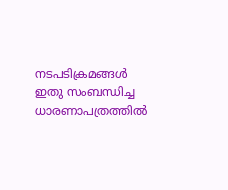നടപടിക്രമങ്ങള്‍ ഇതു സംബന്ധിച്ച ധാരണാപത്രത്തില്‍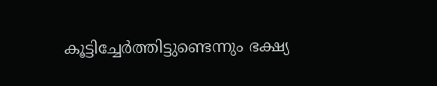കൂട്ടിച്ചേര്‍ത്തിട്ടുണ്ടെന്നും ഭക്ഷ്യ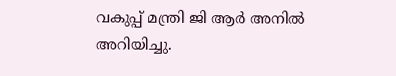വകുപ്പ് മന്ത്രി ജി ആര്‍ അനില്‍ അറിയിച്ചു.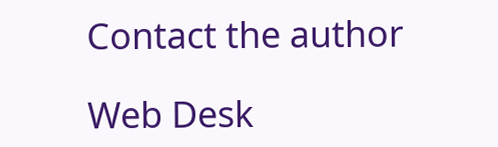Contact the author

Web Desk